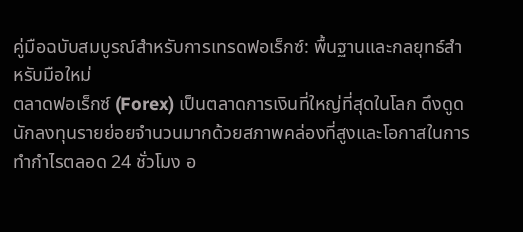คู่มือฉบับสมบูรณ์สำหรับการเทรดฟอเร็กซ์: พื้นฐานและกลยุทธ์สำหรับมือใหม่
ตลาดฟอเร็กซ์ (Forex) เป็นตลาดการเงินที่ใหญ่ที่สุดในโลก ดึงดูดนักลงทุนรายย่อยจำนวนมากด้วยสภาพคล่องที่สูงและโอกาสในการทำกำไรตลอด 24 ชั่วโมง อ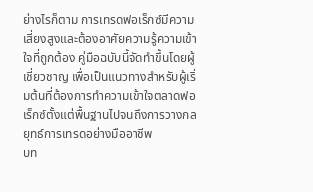ย่างไรก็ตาม การเทรดฟอเร็กซ์มีความเสี่ยงสูงและต้องอาศัยความรู้ความเข้าใจที่ถูกต้อง คู่มือฉบับนี้จัดทำขึ้นโดยผู้เชี่ยวชาญ เพื่อเป็นแนวทางสำหรับผู้เริ่มต้นที่ต้องการทำความเข้าใจตลาดฟอเร็กซ์ตั้งแต่พื้นฐานไปจนถึงการวางกลยุทธ์การเทรดอย่างมืออาชีพ
บท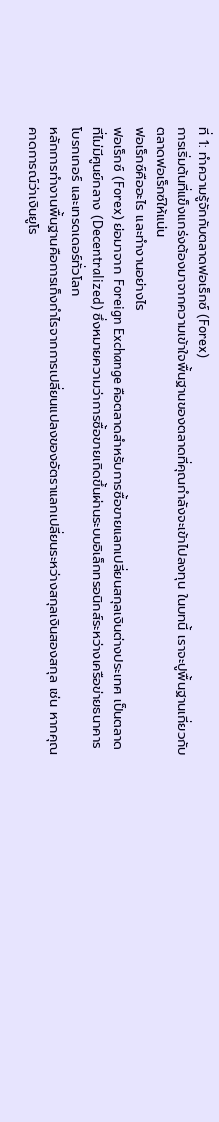ที่ 1: ทำความรู้จักกับตลาดฟอเร็กซ์ (Forex)
การเริ่มต้นที่แข็งแกร่งต้องมาจากความเข้าใจพื้นฐานของตลาดที่คุณกำลังจะเข้าไปลงทุน ในบทนี้ เราจะปูพื้นฐานเกี่ยวกับตลาดฟอเร็กซ์ให้แน่น
ฟอเร็กซ์คืออะไร และทำงานอย่างไร
ฟอเร็กซ์ (Forex) ย่อมาจาก Foreign Exchange คือตลาดสำหรับการซื้อขายแลกเปลี่ยนสกุลเงินต่างประเทศ เป็นตลาดที่ไม่มีศูนย์กลาง (Decentralized) ซึ่งหมายความว่าการซื้อขายเกิดขึ้นผ่านระบบอิเล็กทรอนิกส์ระหว่างเครือข่ายธนาคาร โบรกเกอร์ และเทรดเดอร์ทั่วโลก
หลักการทำงานพื้นฐานคือการเก็งกำไรจากการเปลี่ยนแปลงของอัตราแลกเปลี่ยนระหว่างสกุลเงินสองสกุล เช่น หากคุณคาดการณ์ว่าเงินยูโร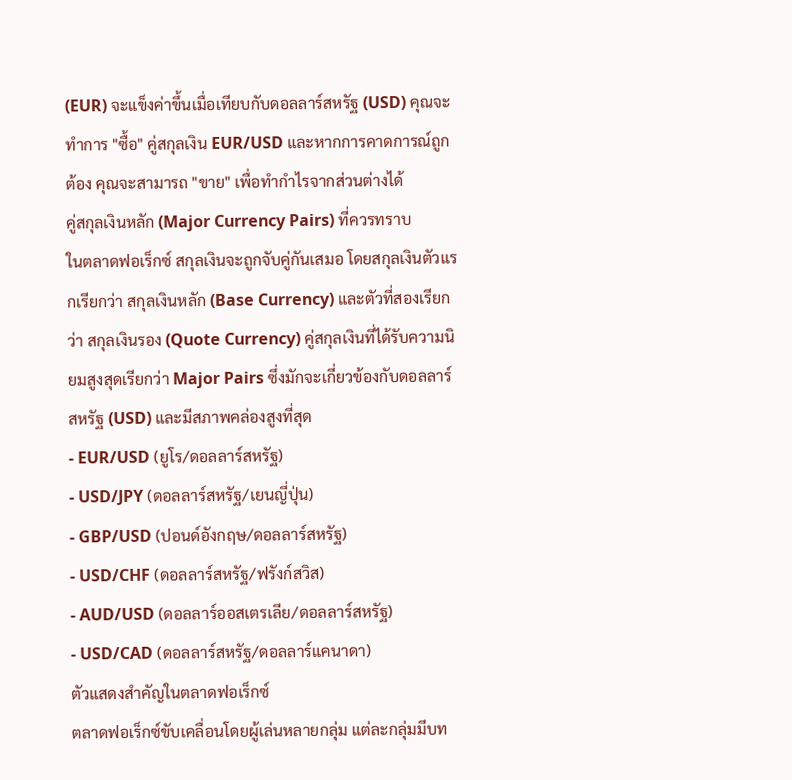(EUR) จะแข็งค่าขึ้นเมื่อเทียบกับดอลลาร์สหรัฐ (USD) คุณจะทำการ "ซื้อ" คู่สกุลเงิน EUR/USD และหากการคาดการณ์ถูกต้อง คุณจะสามารถ "ขาย" เพื่อทำกำไรจากส่วนต่างได้
คู่สกุลเงินหลัก (Major Currency Pairs) ที่ควรทราบ
ในตลาดฟอเร็กซ์ สกุลเงินจะถูกจับคู่กันเสมอ โดยสกุลเงินตัวแรกเรียกว่า สกุลเงินหลัก (Base Currency) และตัวที่สองเรียกว่า สกุลเงินรอง (Quote Currency) คู่สกุลเงินที่ได้รับความนิยมสูงสุดเรียกว่า Major Pairs ซึ่งมักจะเกี่ยวข้องกับดอลลาร์สหรัฐ (USD) และมีสภาพคล่องสูงที่สุด
- EUR/USD (ยูโร/ดอลลาร์สหรัฐ)
- USD/JPY (ดอลลาร์สหรัฐ/เยนญี่ปุ่น)
- GBP/USD (ปอนด์อังกฤษ/ดอลลาร์สหรัฐ)
- USD/CHF (ดอลลาร์สหรัฐ/ฟรังก์สวิส)
- AUD/USD (ดอลลาร์ออสเตรเลีย/ดอลลาร์สหรัฐ)
- USD/CAD (ดอลลาร์สหรัฐ/ดอลลาร์แคนาดา)
ตัวแสดงสำคัญในตลาดฟอเร็กซ์
ตลาดฟอเร็กซ์ขับเคลื่อนโดยผู้เล่นหลายกลุ่ม แต่ละกลุ่มมีบท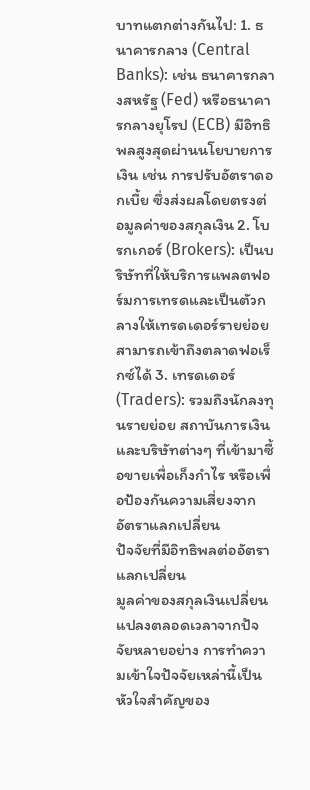บาทแตกต่างกันไป: 1. ธนาคารกลาง (Central Banks): เช่น ธนาคารกลางสหรัฐ (Fed) หรือธนาคารกลางยุโรป (ECB) มีอิทธิพลสูงสุดผ่านนโยบายการเงิน เช่น การปรับอัตราดอกเบี้ย ซึ่งส่งผลโดยตรงต่อมูลค่าของสกุลเงิน 2. โบรกเกอร์ (Brokers): เป็นบริษัทที่ให้บริการแพลตฟอร์มการเทรดและเป็นตัวกลางให้เทรดเดอร์รายย่อยสามารถเข้าถึงตลาดฟอเร็กซ์ได้ 3. เทรดเดอร์ (Traders): รวมถึงนักลงทุนรายย่อย สถาบันการเงิน และบริษัทต่างๆ ที่เข้ามาซื้อขายเพื่อเก็งกำไร หรือเพื่อป้องกันความเสี่ยงจากอัตราแลกเปลี่ยน
ปัจจัยที่มีอิทธิพลต่ออัตราแลกเปลี่ยน
มูลค่าของสกุลเงินเปลี่ยนแปลงตลอดเวลาจากปัจจัยหลายอย่าง การทำความเข้าใจปัจจัยเหล่านี้เป็นหัวใจสำคัญของ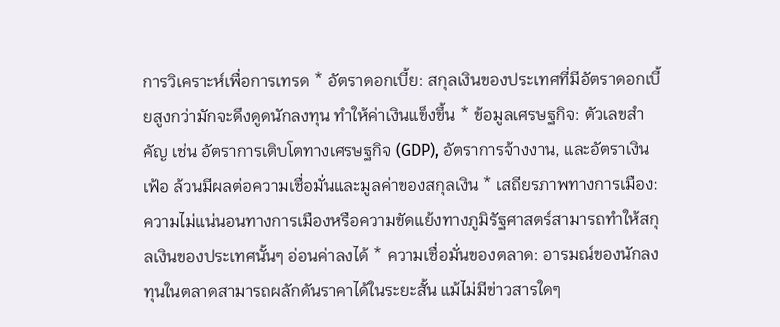การวิเคราะห์เพื่อการเทรด * อัตราดอกเบี้ย: สกุลเงินของประเทศที่มีอัตราดอกเบี้ยสูงกว่ามักจะดึงดูดนักลงทุน ทำให้ค่าเงินแข็งขึ้น * ข้อมูลเศรษฐกิจ: ตัวเลขสำคัญ เช่น อัตราการเติบโตทางเศรษฐกิจ (GDP), อัตราการจ้างงาน, และอัตราเงินเฟ้อ ล้วนมีผลต่อความเชื่อมั่นและมูลค่าของสกุลเงิน * เสถียรภาพทางการเมือง: ความไม่แน่นอนทางการเมืองหรือความขัดแย้งทางภูมิรัฐศาสตร์สามารถทำให้สกุลเงินของประเทศนั้นๆ อ่อนค่าลงได้ * ความเชื่อมั่นของตลาด: อารมณ์ของนักลงทุนในตลาดสามารถผลักดันราคาได้ในระยะสั้น แม้ไม่มีข่าวสารใดๆ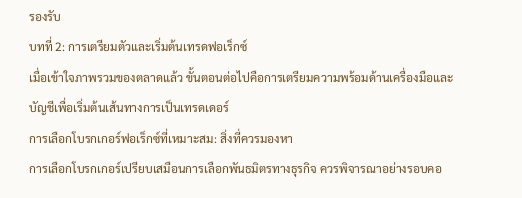รองรับ
บทที่ 2: การเตรียมตัวและเริ่มต้นเทรดฟอเร็กซ์
เมื่อเข้าใจภาพรวมของตลาดแล้ว ขั้นตอนต่อไปคือการเตรียมความพร้อมด้านเครื่องมือและบัญชีเพื่อเริ่มต้นเส้นทางการเป็นเทรดเดอร์
การเลือกโบรกเกอร์ฟอเร็กซ์ที่เหมาะสม: สิ่งที่ควรมองหา
การเลือกโบรกเกอร์เปรียบเสมือนการเลือกพันธมิตรทางธุรกิจ ควรพิจารณาอย่างรอบคอ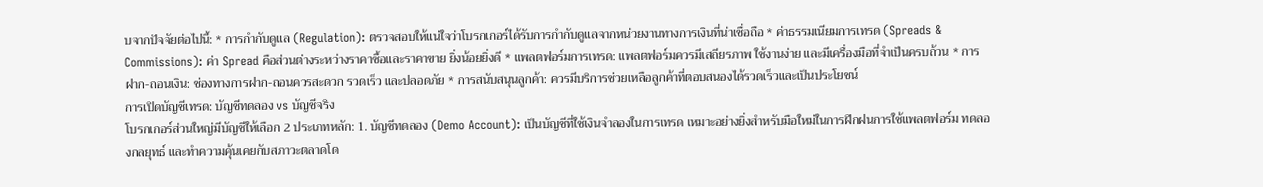บจากปัจจัยต่อไปนี้: * การกำกับดูแล (Regulation): ตรวจสอบให้แน่ใจว่าโบรกเกอร์ได้รับการกำกับดูแลจากหน่วยงานทางการเงินที่น่าเชื่อถือ * ค่าธรรมเนียมการเทรด (Spreads & Commissions): ค่า Spread คือส่วนต่างระหว่างราคาซื้อและราคาขาย ยิ่งน้อยยิ่งดี * แพลตฟอร์มการเทรด: แพลตฟอร์มควรมีเสถียรภาพ ใช้งานง่าย และมีเครื่องมือที่จำเป็นครบถ้วน * การฝาก-ถอนเงิน: ช่องทางการฝาก-ถอนควรสะดวก รวดเร็ว และปลอดภัย * การสนับสนุนลูกค้า: ควรมีบริการช่วยเหลือลูกค้าที่ตอบสนองได้รวดเร็วและเป็นประโยชน์
การเปิดบัญชีเทรด: บัญชีทดลอง vs บัญชีจริง
โบรกเกอร์ส่วนใหญ่มีบัญชีให้เลือก 2 ประเภทหลัก: 1. บัญชีทดลอง (Demo Account): เป็นบัญชีที่ใช้เงินจำลองในการเทรด เหมาะอย่างยิ่งสำหรับมือใหม่ในการฝึกฝนการใช้แพลตฟอร์ม ทดลองกลยุทธ์ และทำความคุ้นเคยกับสภาวะตลาดโด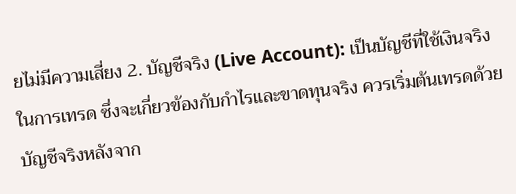ยไม่มีความเสี่ยง 2. บัญชีจริง (Live Account): เป็นบัญชีที่ใช้เงินจริงในการเทรด ซึ่งจะเกี่ยวข้องกับกำไรและขาดทุนจริง ควรเริ่มต้นเทรดด้วยบัญชีจริงหลังจาก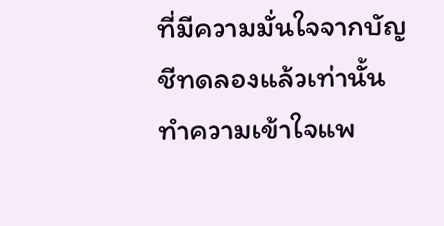ที่มีความมั่นใจจากบัญชีทดลองแล้วเท่านั้น
ทำความเข้าใจแพ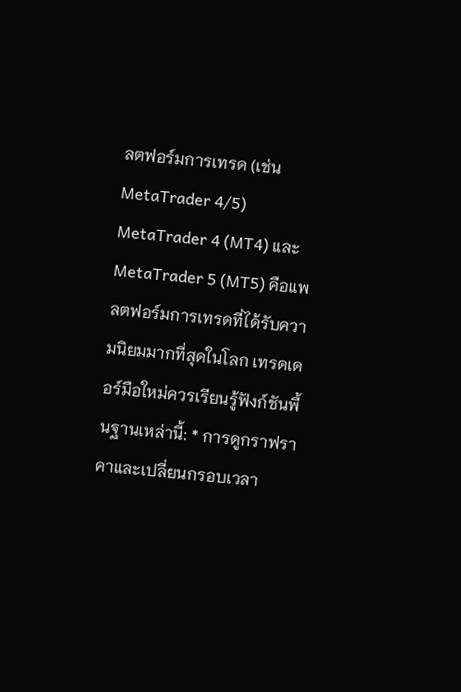ลตฟอร์มการเทรด (เช่น MetaTrader 4/5)
MetaTrader 4 (MT4) และ MetaTrader 5 (MT5) คือแพลตฟอร์มการเทรดที่ได้รับความนิยมมากที่สุดในโลก เทรดเดอร์มือใหม่ควรเรียนรู้ฟังก์ชันพื้นฐานเหล่านี้: * การดูกราฟราคาและเปลี่ยนกรอบเวลา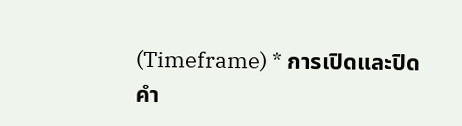(Timeframe) * การเปิดและปิดคำ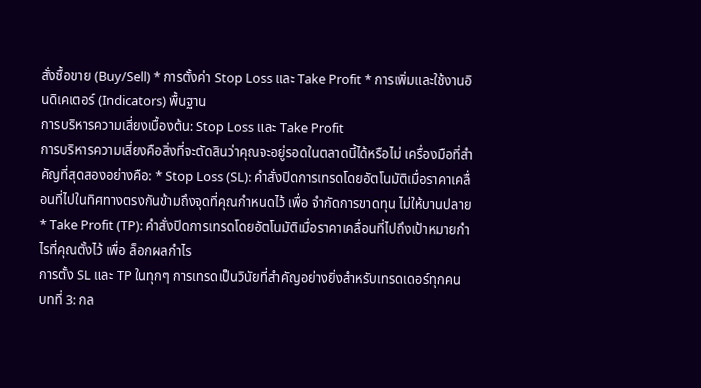สั่งซื้อขาย (Buy/Sell) * การตั้งค่า Stop Loss และ Take Profit * การเพิ่มและใช้งานอินดิเคเตอร์ (Indicators) พื้นฐาน
การบริหารความเสี่ยงเบื้องต้น: Stop Loss และ Take Profit
การบริหารความเสี่ยงคือสิ่งที่จะตัดสินว่าคุณจะอยู่รอดในตลาดนี้ได้หรือไม่ เครื่องมือที่สำคัญที่สุดสองอย่างคือ: * Stop Loss (SL): คำสั่งปิดการเทรดโดยอัตโนมัติเมื่อราคาเคลื่อนที่ไปในทิศทางตรงกันข้ามถึงจุดที่คุณกำหนดไว้ เพื่อ จำกัดการขาดทุน ไม่ให้บานปลาย * Take Profit (TP): คำสั่งปิดการเทรดโดยอัตโนมัติเมื่อราคาเคลื่อนที่ไปถึงเป้าหมายกำไรที่คุณตั้งไว้ เพื่อ ล็อกผลกำไร
การตั้ง SL และ TP ในทุกๆ การเทรดเป็นวินัยที่สำคัญอย่างยิ่งสำหรับเทรดเดอร์ทุกคน
บทที่ 3: กล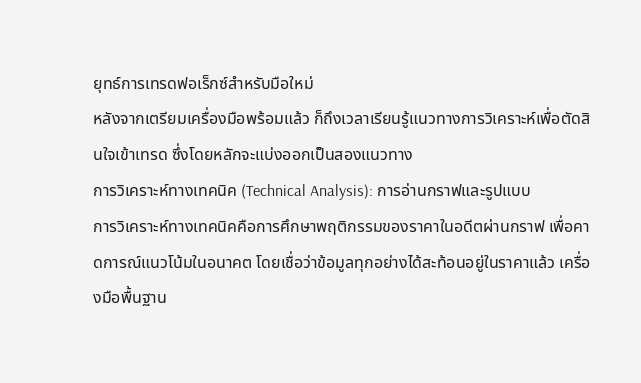ยุทธ์การเทรดฟอเร็กซ์สำหรับมือใหม่
หลังจากเตรียมเครื่องมือพร้อมแล้ว ก็ถึงเวลาเรียนรู้แนวทางการวิเคราะห์เพื่อตัดสินใจเข้าเทรด ซึ่งโดยหลักจะแบ่งออกเป็นสองแนวทาง
การวิเคราะห์ทางเทคนิค (Technical Analysis): การอ่านกราฟและรูปแบบ
การวิเคราะห์ทางเทคนิคคือการศึกษาพฤติกรรมของราคาในอดีตผ่านกราฟ เพื่อคาดการณ์แนวโน้มในอนาคต โดยเชื่อว่าข้อมูลทุกอย่างได้สะท้อนอยู่ในราคาแล้ว เครื่องมือพื้นฐาน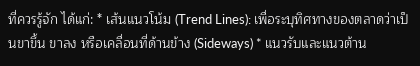ที่ควรรู้จัก ได้แก่: * เส้นแนวโน้ม (Trend Lines): เพื่อระบุทิศทางของตลาดว่าเป็นขาขึ้น ขาลง หรือเคลื่อนที่ด้านข้าง (Sideways) * แนวรับและแนวต้าน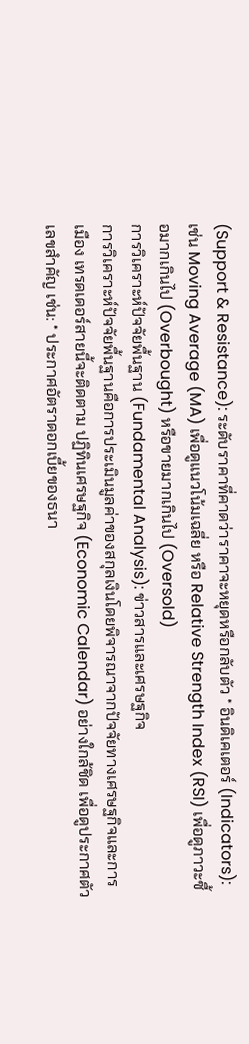(Support & Resistance): ระดับราคาที่คาดว่าราคาจะหยุดหรือกลับตัว * อินดิเคเตอร์ (Indicators): เช่น Moving Average (MA) เพื่อดูแนวโน้มเฉลี่ย หรือ Relative Strength Index (RSI) เพื่อดูภาวะซื้อมากเกินไป (Overbought) หรือขายมากเกินไป (Oversold)
การวิเคราะห์ปัจจัยพื้นฐาน (Fundamental Analysis): ข่าวสารและเศรษฐกิจ
การวิเคราะห์ปัจจัยพื้นฐานคือการประเมินมูลค่าของสกุลเงินโดยพิจารณาจากปัจจัยทางเศรษฐกิจและการเมือง เทรดเดอร์สายนี้จะติดตาม ปฏิทินเศรษฐกิจ (Economic Calendar) อย่างใกล้ชิด เพื่อดูประกาศตัวเลขสำคัญ เช่น: * ประกาศอัตราดอกเบี้ยของธนา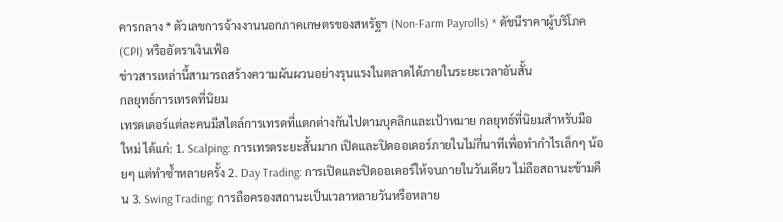คารกลาง * ตัวเลขการจ้างงานนอกภาคเกษตรของสหรัฐฯ (Non-Farm Payrolls) * ดัชนีราคาผู้บริโภค (CPI) หรืออัตราเงินเฟ้อ
ข่าวสารเหล่านี้สามารถสร้างความผันผวนอย่างรุนแรงในตลาดได้ภายในระยะเวลาอันสั้น
กลยุทธ์การเทรดที่นิยม
เทรดเดอร์แต่ละคนมีสไตล์การเทรดที่แตกต่างกันไปตามบุคลิกและเป้าหมาย กลยุทธ์ที่นิยมสำหรับมือใหม่ ได้แก่: 1. Scalping: การเทรดระยะสั้นมาก เปิดและปิดออเดอร์ภายในไม่กี่นาทีเพื่อทำกำไรเล็กๆ น้อยๆ แต่ทำซ้ำหลายครั้ง 2. Day Trading: การเปิดและปิดออเดอร์ให้จบภายในวันเดียว ไม่ถือสถานะข้ามคืน 3. Swing Trading: การถือครองสถานะเป็นเวลาหลายวันหรือหลาย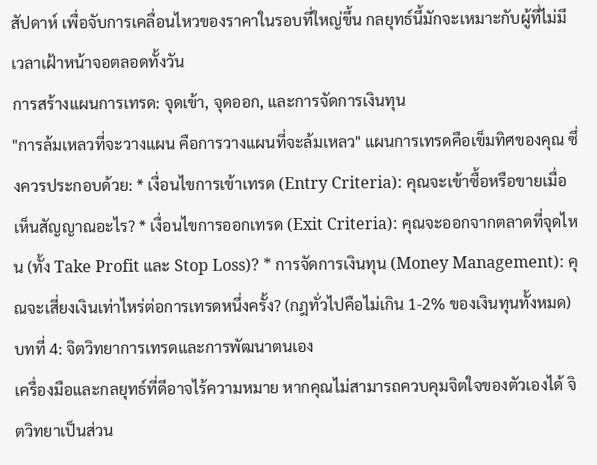สัปดาห์ เพื่อจับการเคลื่อนไหวของราคาในรอบที่ใหญ่ขึ้น กลยุทธ์นี้มักจะเหมาะกับผู้ที่ไม่มีเวลาเฝ้าหน้าจอตลอดทั้งวัน
การสร้างแผนการเทรด: จุดเข้า, จุดออก, และการจัดการเงินทุน
"การล้มเหลวที่จะวางแผน คือการวางแผนที่จะล้มเหลว" แผนการเทรดคือเข็มทิศของคุณ ซึ่งควรประกอบด้วย: * เงื่อนไขการเข้าเทรด (Entry Criteria): คุณจะเข้าซื้อหรือขายเมื่อเห็นสัญญาณอะไร? * เงื่อนไขการออกเทรด (Exit Criteria): คุณจะออกจากตลาดที่จุดไหน (ทั้ง Take Profit และ Stop Loss)? * การจัดการเงินทุน (Money Management): คุณจะเสี่ยงเงินเท่าไหร่ต่อการเทรดหนึ่งครั้ง? (กฎทั่วไปคือไม่เกิน 1-2% ของเงินทุนทั้งหมด)
บทที่ 4: จิตวิทยาการเทรดและการพัฒนาตนเอง
เครื่องมือและกลยุทธ์ที่ดีอาจไร้ความหมาย หากคุณไม่สามารถควบคุมจิตใจของตัวเองได้ จิตวิทยาเป็นส่วน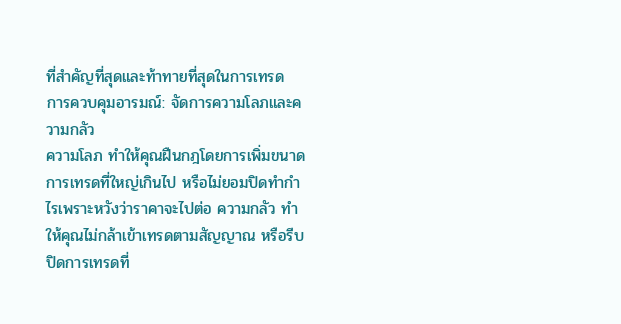ที่สำคัญที่สุดและท้าทายที่สุดในการเทรด
การควบคุมอารมณ์: จัดการความโลภและความกลัว
ความโลภ ทำให้คุณฝืนกฎโดยการเพิ่มขนาดการเทรดที่ใหญ่เกินไป หรือไม่ยอมปิดทำกำไรเพราะหวังว่าราคาจะไปต่อ ความกลัว ทำให้คุณไม่กล้าเข้าเทรดตามสัญญาณ หรือรีบปิดการเทรดที่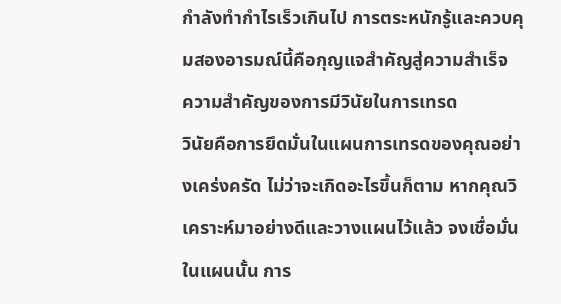กำลังทำกำไรเร็วเกินไป การตระหนักรู้และควบคุมสองอารมณ์นี้คือกุญแจสำคัญสู่ความสำเร็จ
ความสำคัญของการมีวินัยในการเทรด
วินัยคือการยึดมั่นในแผนการเทรดของคุณอย่างเคร่งครัด ไม่ว่าจะเกิดอะไรขึ้นก็ตาม หากคุณวิเคราะห์มาอย่างดีและวางแผนไว้แล้ว จงเชื่อมั่นในแผนนั้น การ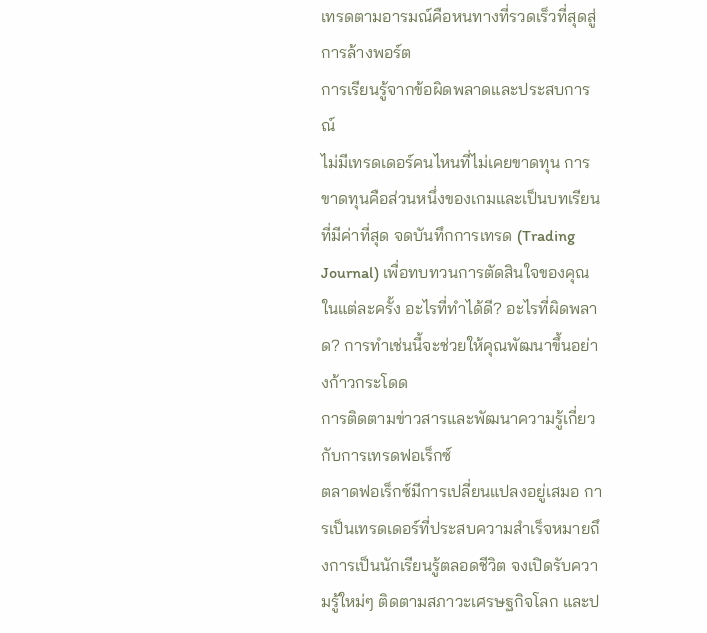เทรดตามอารมณ์คือหนทางที่รวดเร็วที่สุดสู่การล้างพอร์ต
การเรียนรู้จากข้อผิดพลาดและประสบการณ์
ไม่มีเทรดเดอร์คนไหนที่ไม่เคยขาดทุน การขาดทุนคือส่วนหนึ่งของเกมและเป็นบทเรียนที่มีค่าที่สุด จดบันทึกการเทรด (Trading Journal) เพื่อทบทวนการตัดสินใจของคุณในแต่ละครั้ง อะไรที่ทำได้ดี? อะไรที่ผิดพลาด? การทำเช่นนี้จะช่วยให้คุณพัฒนาขึ้นอย่างก้าวกระโดด
การติดตามข่าวสารและพัฒนาความรู้เกี่ยวกับการเทรดฟอเร็กซ์
ตลาดฟอเร็กซ์มีการเปลี่ยนแปลงอยู่เสมอ การเป็นเทรดเดอร์ที่ประสบความสำเร็จหมายถึงการเป็นนักเรียนรู้ตลอดชีวิต จงเปิดรับความรู้ใหม่ๆ ติดตามสภาวะเศรษฐกิจโลก และป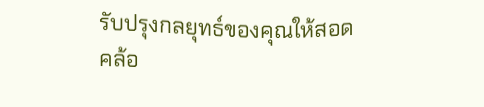รับปรุงกลยุทธ์ของคุณให้สอดคล้อ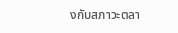งกับสภาวะตลา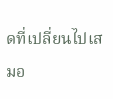ดที่เปลี่ยนไปเสมอ